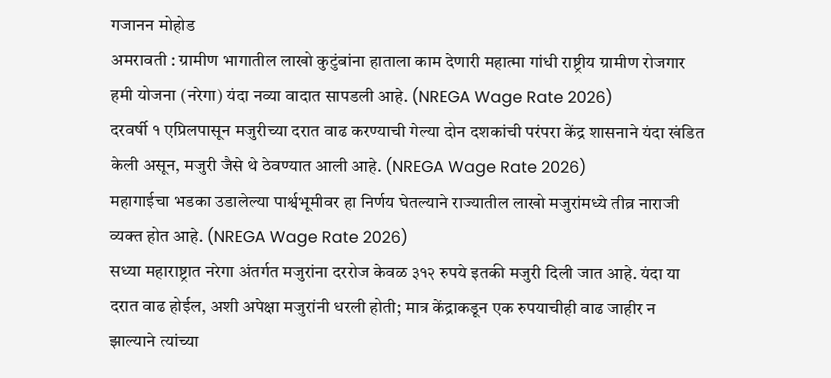गजानन मोहोड
अमरावती : ग्रामीण भागातील लाखो कुटुंबांना हाताला काम देणारी महात्मा गांधी राष्ट्रीय ग्रामीण रोजगार हमी योजना (नरेगा) यंदा नव्या वादात सापडली आहे. (NREGA Wage Rate 2026)
दरवर्षी १ एप्रिलपासून मजुरीच्या दरात वाढ करण्याची गेल्या दोन दशकांची परंपरा केंद्र शासनाने यंदा खंडित केली असून, मजुरी जैसे थे ठेवण्यात आली आहे. (NREGA Wage Rate 2026)
महागाईचा भडका उडालेल्या पार्श्वभूमीवर हा निर्णय घेतल्याने राज्यातील लाखो मजुरांमध्ये तीव्र नाराजी व्यक्त होत आहे. (NREGA Wage Rate 2026)
सध्या महाराष्ट्रात नरेगा अंतर्गत मजुरांना दररोज केवळ ३१२ रुपये इतकी मजुरी दिली जात आहे. यंदा या दरात वाढ होईल, अशी अपेक्षा मजुरांनी धरली होती; मात्र केंद्राकडून एक रुपयाचीही वाढ जाहीर न झाल्याने त्यांच्या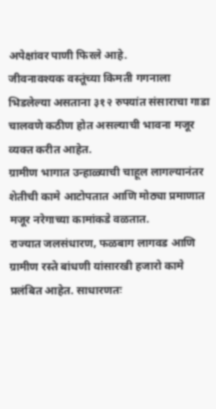अपेक्षांवर पाणी फिरले आहे.
जीवनावश्यक वस्तूंच्या किमती गगनाला भिडलेल्या असताना ३१२ रुपयांत संसाराचा गाडा चालवणे कठीण होत असल्याची भावना मजूर व्यक्त करीत आहेत.
ग्रामीण भागात उन्हाळ्याची चाहूल लागल्यानंतर शेतीची कामे आटोपतात आणि मोठ्या प्रमाणात मजूर नरेगाच्या कामांकडे वळतात.
राज्यात जलसंधारण, फळबाग लागवड आणि ग्रामीण रस्ते बांधणी यांसारखी हजारो कामे प्रलंबित आहेत. साधारणतः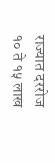राज्यात दररोज १० ते १५ लाख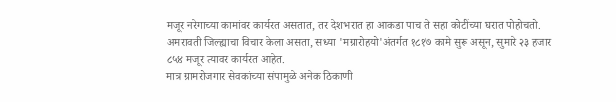मजूर नरेगाच्या कामांवर कार्यरत असतात, तर देशभरात हा आकडा पाच ते सहा कोटींच्या घरात पोहोचतो.
अमरावती जिल्ह्याचा विचार केला असता, सध्या 'मग्रारोहयो'अंतर्गत १८१७ कामे सुरू असून, सुमारे २३ हजार ८५४ मजूर त्यावर कार्यरत आहेत.
मात्र ग्रामरोजगार सेवकांच्या संपामुळे अनेक ठिकाणी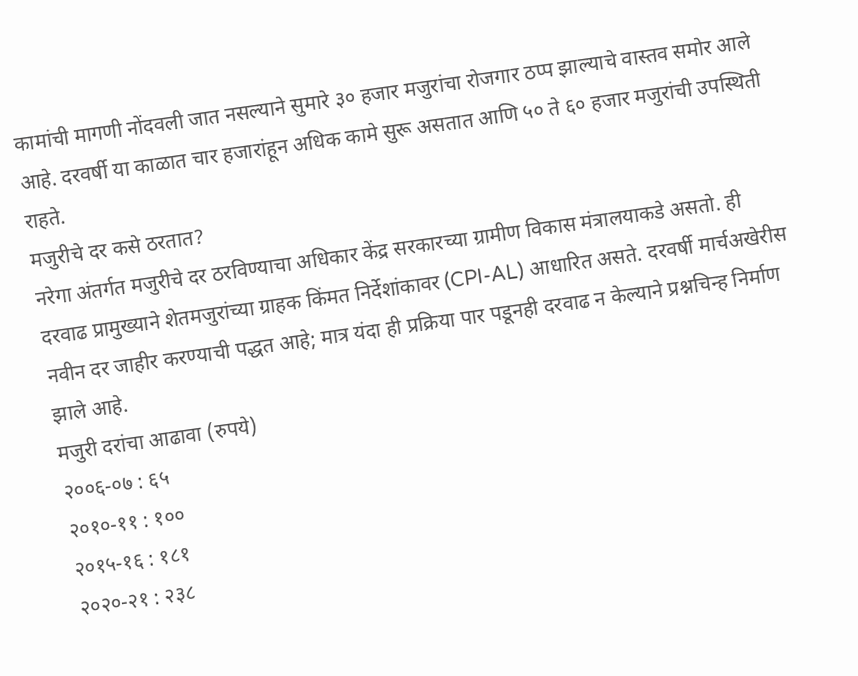कामांची मागणी नोंदवली जात नसल्याने सुमारे ३० हजार मजुरांचा रोजगार ठप्प झाल्याचे वास्तव समोर आले आहे. दरवर्षी या काळात चार हजारांहून अधिक कामे सुरू असतात आणि ५० ते ६० हजार मजुरांची उपस्थिती राहते.
मजुरीचे दर कसे ठरतात?
नरेगा अंतर्गत मजुरीचे दर ठरविण्याचा अधिकार केंद्र सरकारच्या ग्रामीण विकास मंत्रालयाकडे असतो. ही दरवाढ प्रामुख्याने शेतमजुरांच्या ग्राहक किंमत निर्देशांकावर (CPI-AL) आधारित असते. दरवर्षी मार्चअखेरीस नवीन दर जाहीर करण्याची पद्धत आहे; मात्र यंदा ही प्रक्रिया पार पडूनही दरवाढ न केल्याने प्रश्नचिन्ह निर्माण झाले आहे.
मजुरी दरांचा आढावा (रुपये)
२००६-०७ : ६५
२०१०-११ : १००
२०१५-१६ : १८१
२०२०-२१ : २३८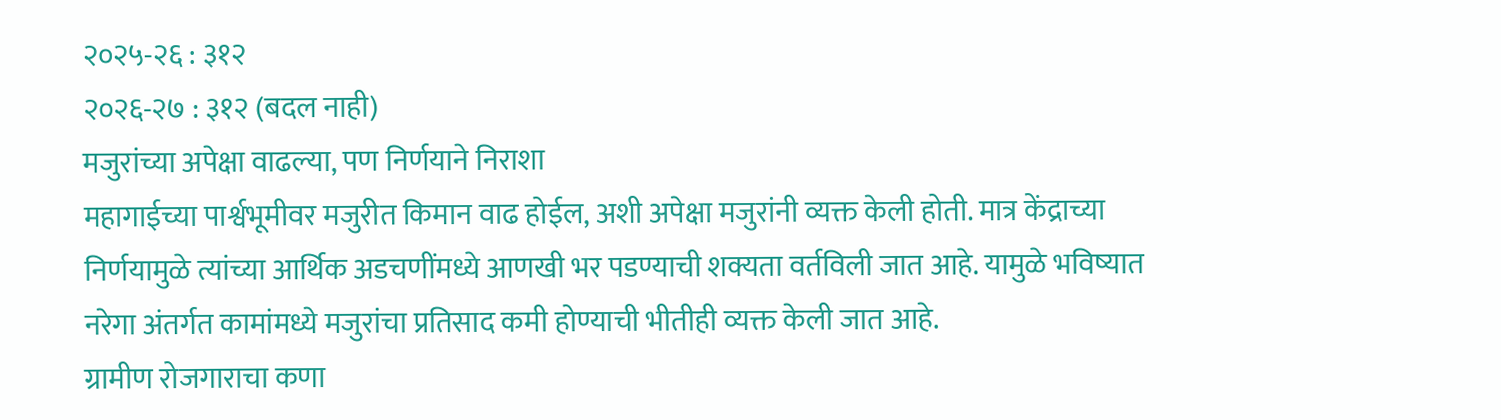२०२५-२६ : ३१२
२०२६-२७ : ३१२ (बदल नाही)
मजुरांच्या अपेक्षा वाढल्या, पण निर्णयाने निराशा
महागाईच्या पार्श्वभूमीवर मजुरीत किमान वाढ होईल, अशी अपेक्षा मजुरांनी व्यक्त केली होती. मात्र केंद्राच्या निर्णयामुळे त्यांच्या आर्थिक अडचणींमध्ये आणखी भर पडण्याची शक्यता वर्तविली जात आहे. यामुळे भविष्यात नरेगा अंतर्गत कामांमध्ये मजुरांचा प्रतिसाद कमी होण्याची भीतीही व्यक्त केली जात आहे.
ग्रामीण रोजगाराचा कणा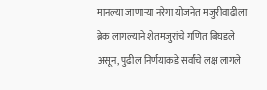मानल्या जाणाऱ्या नरेगा योजनेत मजुरीवाढीला ब्रेक लागल्याने शेतमजुरांचे गणित बिघडले असून, पुढील निर्णयाकडे सर्वांचे लक्ष लागले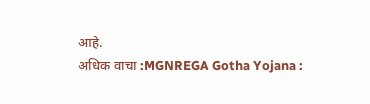आहे.
अधिक वाचा :MGNREGA Gotha Yojana :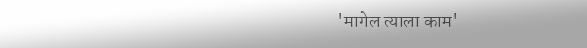'मागेल त्याला काम'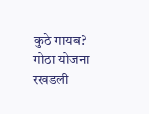कुठे गायब? गोठा योजना रखडली